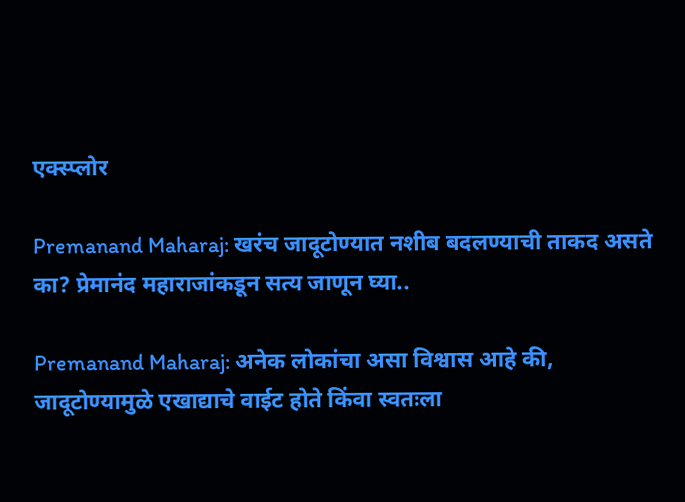एक्स्प्लोर

Premanand Maharaj: खरंच जादूटोण्यात नशीब बदलण्याची ताकद असते का? प्रेमानंद महाराजांकडून सत्य जाणून घ्या..

Premanand Maharaj: अनेक लोकांचा असा विश्वास आहे की, जादूटोण्यामुळे एखाद्याचे वाईट होते किंवा स्वतःला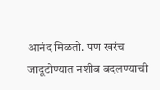आनंद मिळतो. पण खरंच जादूटोण्यात नशीब बदलण्याची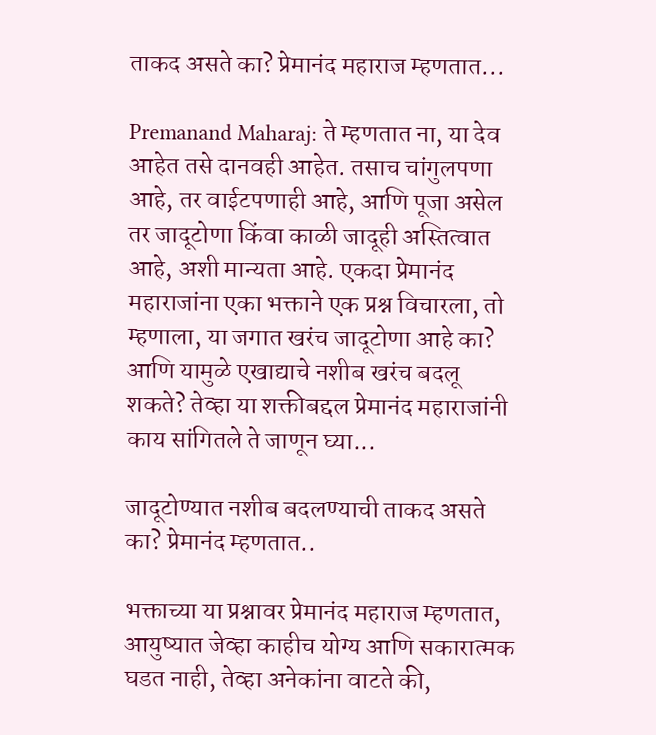ताकद असते का? प्रेमानंद महाराज म्हणतात...

Premanand Maharaj: ते म्हणतात ना, या देव आहेत तसे दानवही आहेत. तसाच चांगुलपणा आहे, तर वाईटपणाही आहे, आणि पूजा असेल तर जादूटोणा किंवा काळी जादूही अस्तित्वात आहे, अशी मान्यता आहे. एकदा प्रेमानंद महाराजांना एका भक्ताने एक प्रश्न विचारला, तो म्हणाला, या जगात खरंच जादूटोणा आहे का? आणि यामुळे एखाद्याचे नशीब खरंच बदलू शकते? तेव्हा या शक्तीबद्दल प्रेमानंद महाराजांनी काय सांगितले ते जाणून घ्या...

जादूटोण्यात नशीब बदलण्याची ताकद असते का? प्रेमानंद म्हणतात..

भक्ताच्या या प्रश्नावर प्रेमानंद महाराज म्हणतात, आयुष्यात जेव्हा काहीच योग्य आणि सकारात्मक घडत नाही, तेव्हा अनेकांना वाटते की,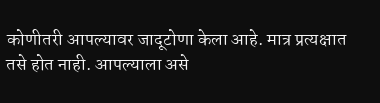कोणीतरी आपल्यावर जादूटोणा केला आहे. मात्र प्रत्यक्षात तसे होत नाही. आपल्याला असे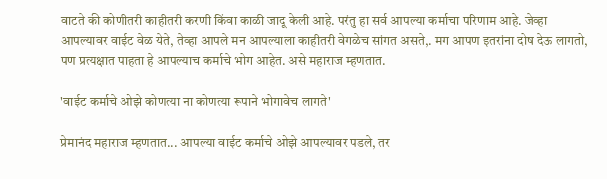वाटते की कोणीतरी काहीतरी करणी किंवा काळी जादू केली आहे. परंतु हा सर्व आपल्या कर्माचा परिणाम आहे. जेव्हा आपल्यावर वाईट वेळ येते, तेव्हा आपले मन आपल्याला काहीतरी वेगळेच सांगत असते,. मग आपण इतरांना दोष देऊ लागतो, पण प्रत्यक्षात पाहता हे आपल्याच कर्माचे भोग आहेत. असे महाराज म्हणतात.

'वाईट कर्माचे ओझे कोणत्या ना कोणत्या रूपाने भोगावेच लागते'

प्रेमानंद महाराज म्हणतात... आपल्या वाईट कर्माचे ओझे आपल्यावर पडले, तर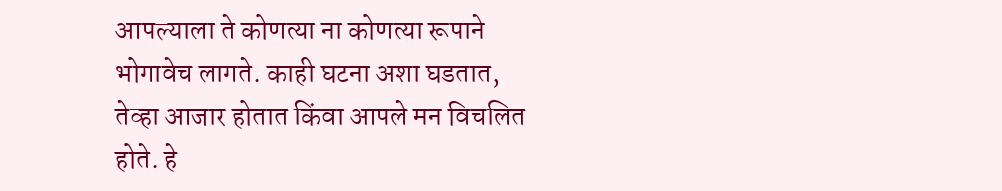आपल्याला ते कोणत्या ना कोणत्या रूपाने भोगावेच लागते. काही घटना अशा घडतात, तेव्हा आजार होतात किंवा आपले मन विचलित होते. हे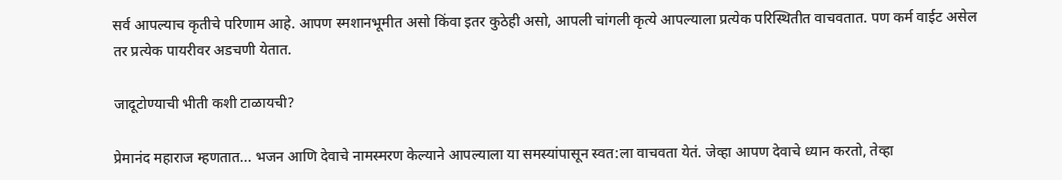सर्व आपल्याच कृतीचे परिणाम आहे. आपण स्मशानभूमीत असो किंवा इतर कुठेही असो, आपली चांगली कृत्ये आपल्याला प्रत्येक परिस्थितीत वाचवतात. पण कर्म वाईट असेल तर प्रत्येक पायरीवर अडचणी येतात.

जादूटोण्याची भीती कशी टाळायची?

प्रेमानंद महाराज म्हणतात... भजन आणि देवाचे नामस्मरण केल्याने आपल्याला या समस्यांपासून स्वत:ला वाचवता येतं. जेव्हा आपण देवाचे ध्यान करतो, तेव्हा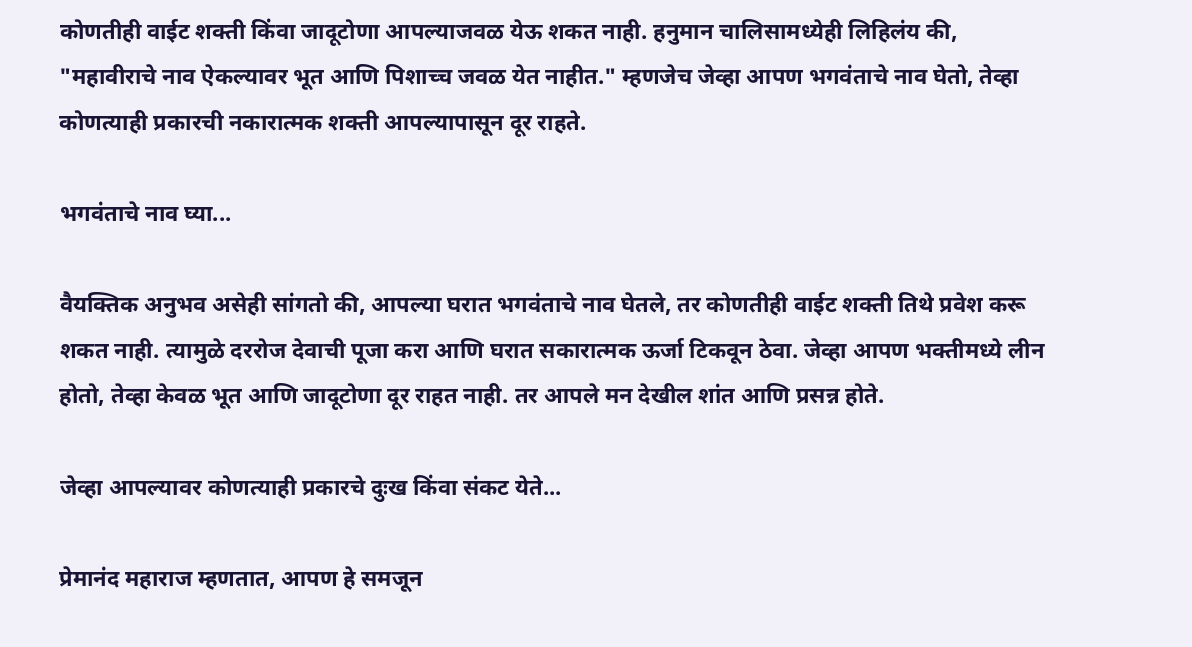कोणतीही वाईट शक्ती किंवा जादूटोणा आपल्याजवळ येऊ शकत नाही. हनुमान चालिसामध्येही लिहिलंय की, "महावीराचे नाव ऐकल्यावर भूत आणि पिशाच्च जवळ येत नाहीत." म्हणजेच जेव्हा आपण भगवंताचे नाव घेतो, तेव्हा कोणत्याही प्रकारची नकारात्मक शक्ती आपल्यापासून दूर राहते.

भगवंताचे नाव घ्या...

वैयक्तिक अनुभव असेही सांगतो की, आपल्या घरात भगवंताचे नाव घेतले, तर कोणतीही वाईट शक्ती तिथे प्रवेश करू शकत नाही. त्यामुळे दररोज देवाची पूजा करा आणि घरात सकारात्मक ऊर्जा टिकवून ठेवा. जेव्हा आपण भक्तीमध्ये लीन होतो, तेव्हा केवळ भूत आणि जादूटोणा दूर राहत नाही. तर आपले मन देखील शांत आणि प्रसन्न होते.

जेव्हा आपल्यावर कोणत्याही प्रकारचे दुःख किंवा संकट येते...

प्रेमानंद महाराज म्हणतात, आपण हे समजून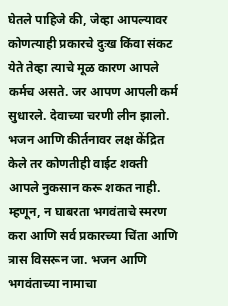घेतले पाहिजे की, जेव्हा आपल्यावर कोणत्याही प्रकारचे दुःख किंवा संकट येते तेव्हा त्याचे मूळ कारण आपले कर्मच असते. जर आपण आपली कर्म सुधारले. देवाच्या चरणी लीन झालो. भजन आणि कीर्तनावर लक्ष केंद्रित केले तर कोणतीही वाईट शक्ती आपले नुकसान करू शकत नाही. म्हणून, न घाबरता भगवंताचे स्मरण करा आणि सर्व प्रकारच्या चिंता आणि त्रास विसरून जा. भजन आणि भगवंताच्या नामाचा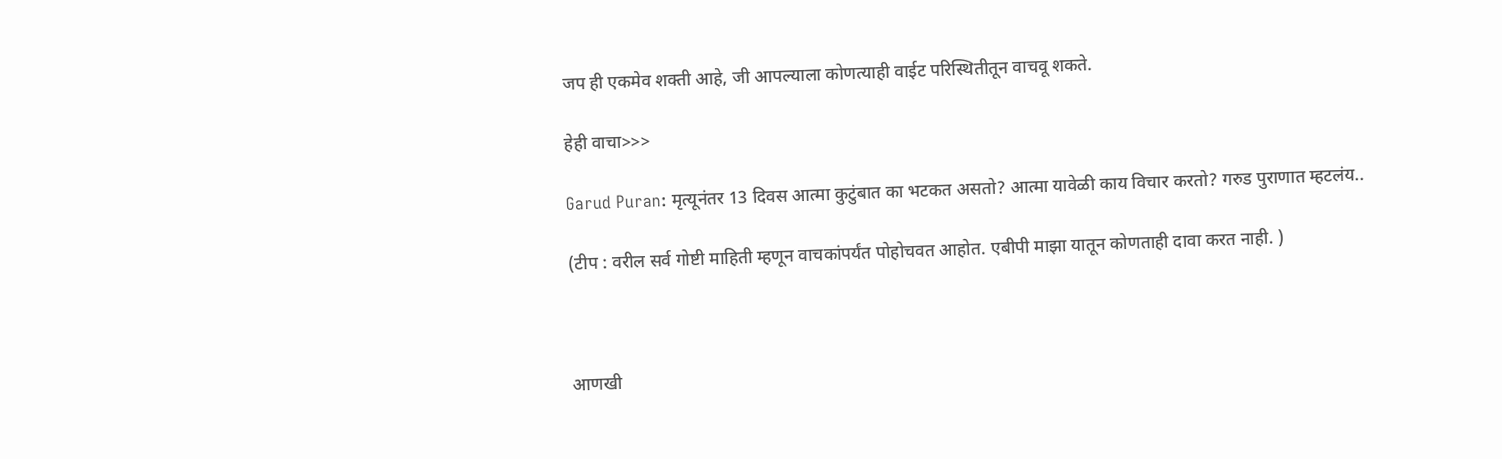जप ही एकमेव शक्ती आहे, जी आपल्याला कोणत्याही वाईट परिस्थितीतून वाचवू शकते.

हेही वाचा>>>

Garud Puran: मृत्यूनंतर 13 दिवस आत्मा कुटुंबात का भटकत असतो? आत्मा यावेळी काय विचार करतो? गरुड पुराणात म्हटलंय..

(टीप : वरील सर्व गोष्टी माहिती म्हणून वाचकांपर्यंत पोहोचवत आहोत. एबीपी माझा यातून कोणताही दावा करत नाही. )



आणखी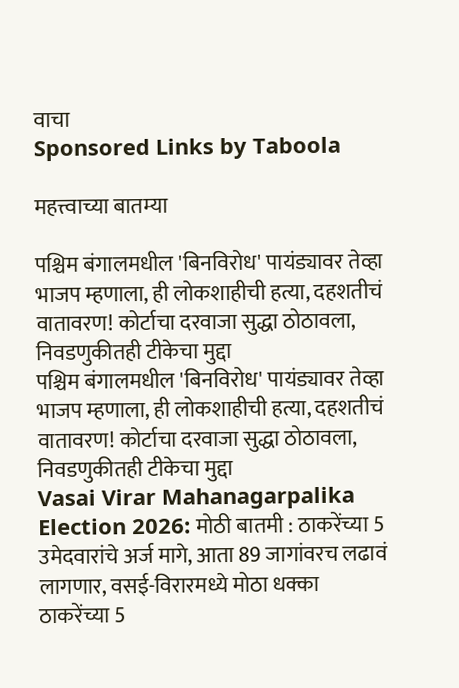वाचा
Sponsored Links by Taboola

महत्त्वाच्या बातम्या

पश्चिम बंगालमधील 'बिनविरोध' पायंड्यावर तेव्हा भाजप म्हणाला, ही लोकशाहीची हत्या, दहशतीचं वातावरण! कोर्टाचा दरवाजा सुद्धा ठोठावला, निवडणुकीतही टीकेचा मुद्दा
पश्चिम बंगालमधील 'बिनविरोध' पायंड्यावर तेव्हा भाजप म्हणाला, ही लोकशाहीची हत्या, दहशतीचं वातावरण! कोर्टाचा दरवाजा सुद्धा ठोठावला, निवडणुकीतही टीकेचा मुद्दा
Vasai Virar Mahanagarpalika Election 2026: मोठी बातमी : ठाकरेंच्या 5 उमेदवारांचे अर्ज मागे, आता 89 जागांवरच लढावं लागणार, वसई-विरारमध्ये मोठा धक्का
ठाकरेंच्या 5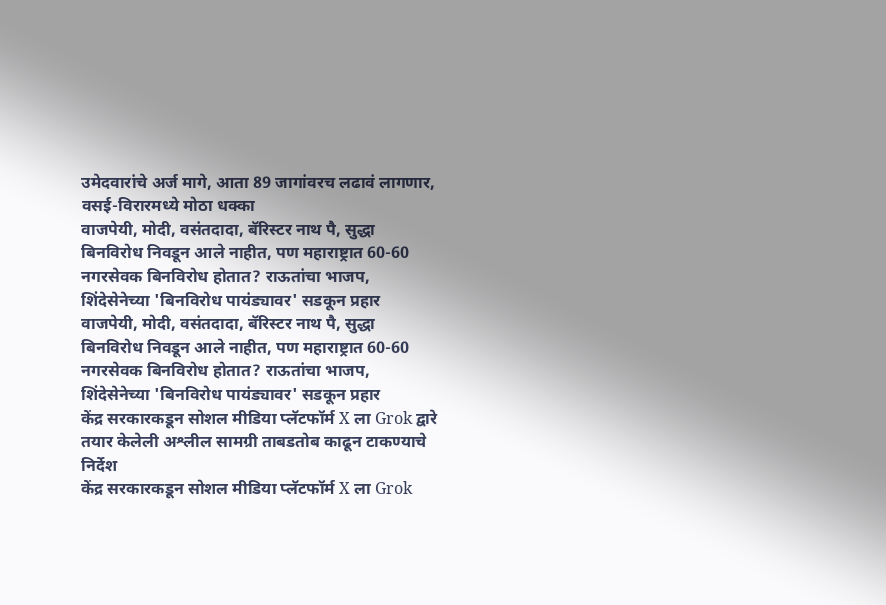उमेदवारांचे अर्ज मागे, आता 89 जागांवरच लढावं लागणार, वसई-विरारमध्ये मोठा धक्का
वाजपेयी, मोदी, वसंतदादा, बॅरिस्टर नाथ पै, सुद्धा बिनविरोध निवडून आले नाहीत, पण महाराष्ट्रात 60-60 नगरसेवक बिनविरोध होतात? राऊतांचा भाजप, शिंदेसेनेच्या 'बिनविरोध पायंड्यावर' सडकून प्रहार
वाजपेयी, मोदी, वसंतदादा, बॅरिस्टर नाथ पै, सुद्धा बिनविरोध निवडून आले नाहीत, पण महाराष्ट्रात 60-60 नगरसेवक बिनविरोध होतात? राऊतांचा भाजप, शिंदेसेनेच्या 'बिनविरोध पायंड्यावर' सडकून प्रहार
केंद्र सरकारकडून सोशल मीडिया प्लॅटफॉर्म X ला Grok द्वारे तयार केलेली अश्लील सामग्री ताबडतोब काढून टाकण्याचे निर्देश
केंद्र सरकारकडून सोशल मीडिया प्लॅटफॉर्म X ला Grok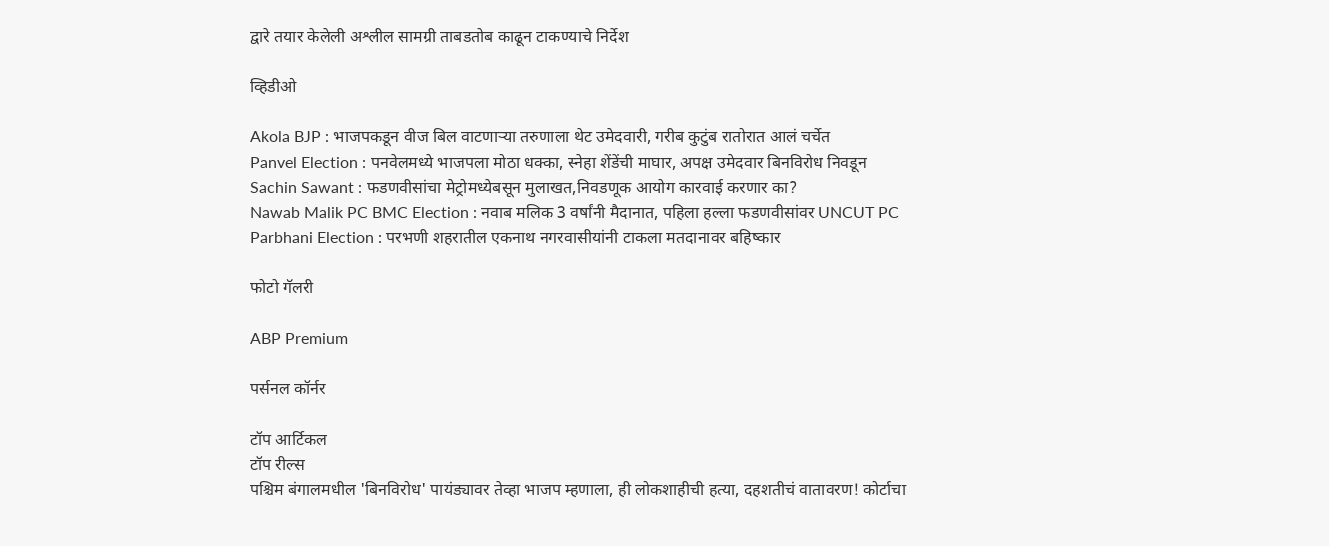द्वारे तयार केलेली अश्लील सामग्री ताबडतोब काढून टाकण्याचे निर्देश

व्हिडीओ

Akola BJP : भाजपकडून वीज बिल वाटणाऱ्या तरुणाला थेट उमेदवारी, गरीब कुटुंब रातोरात आलं चर्चेत
Panvel Election : पनवेलमध्ये भाजपला मोठा धक्का, स्नेहा शेंडेंची माघार, अपक्ष उमेदवार बिनविरोध निवडून
Sachin Sawant : फडणवीसांचा मेट्रोमध्येबसून मुलाखत,निवडणूक आयोग कारवाई करणार का?
Nawab Malik PC BMC Election : नवाब मलिक 3 वर्षांनी मैदानात, पहिला हल्ला फडणवीसांवर UNCUT PC
Parbhani Election : परभणी शहरातील एकनाथ नगरवासीयांनी टाकला मतदानावर बहिष्कार

फोटो गॅलरी

ABP Premium

पर्सनल कॉर्नर

टॉप आर्टिकल
टॉप रील्स
पश्चिम बंगालमधील 'बिनविरोध' पायंड्यावर तेव्हा भाजप म्हणाला, ही लोकशाहीची हत्या, दहशतीचं वातावरण! कोर्टाचा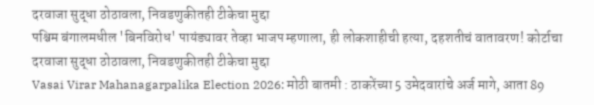दरवाजा सुद्धा ठोठावला, निवडणुकीतही टीकेचा मुद्दा
पश्चिम बंगालमधील 'बिनविरोध' पायंड्यावर तेव्हा भाजप म्हणाला, ही लोकशाहीची हत्या, दहशतीचं वातावरण! कोर्टाचा दरवाजा सुद्धा ठोठावला, निवडणुकीतही टीकेचा मुद्दा
Vasai Virar Mahanagarpalika Election 2026: मोठी बातमी : ठाकरेंच्या 5 उमेदवारांचे अर्ज मागे, आता 89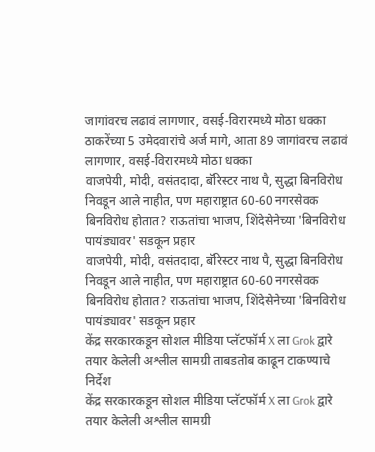जागांवरच लढावं लागणार, वसई-विरारमध्ये मोठा धक्का
ठाकरेंच्या 5 उमेदवारांचे अर्ज मागे, आता 89 जागांवरच लढावं लागणार, वसई-विरारमध्ये मोठा धक्का
वाजपेयी, मोदी, वसंतदादा, बॅरिस्टर नाथ पै, सुद्धा बिनविरोध निवडून आले नाहीत, पण महाराष्ट्रात 60-60 नगरसेवक बिनविरोध होतात? राऊतांचा भाजप, शिंदेसेनेच्या 'बिनविरोध पायंड्यावर' सडकून प्रहार
वाजपेयी, मोदी, वसंतदादा, बॅरिस्टर नाथ पै, सुद्धा बिनविरोध निवडून आले नाहीत, पण महाराष्ट्रात 60-60 नगरसेवक बिनविरोध होतात? राऊतांचा भाजप, शिंदेसेनेच्या 'बिनविरोध पायंड्यावर' सडकून प्रहार
केंद्र सरकारकडून सोशल मीडिया प्लॅटफॉर्म X ला Grok द्वारे तयार केलेली अश्लील सामग्री ताबडतोब काढून टाकण्याचे निर्देश
केंद्र सरकारकडून सोशल मीडिया प्लॅटफॉर्म X ला Grok द्वारे तयार केलेली अश्लील सामग्री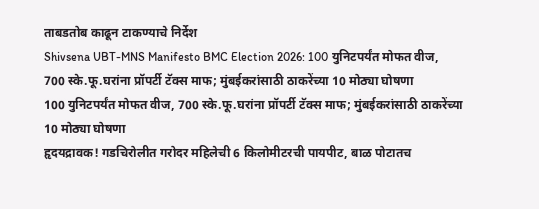ताबडतोब काढून टाकण्याचे निर्देश
Shivsena UBT-MNS Manifesto BMC Election 2026: 100 युनिटपर्यंत मोफत वीज, 700 स्के.फू.घरांना प्रॉपर्टी टॅक्स माफ; मुंबईकरांसाठी ठाकरेंच्या 10 मोठ्या घोषणा
100 युनिटपर्यंत मोफत वीज, 700 स्के.फू.घरांना प्रॉपर्टी टॅक्स माफ; मुंबईकरांसाठी ठाकरेंच्या 10 मोठ्या घोषणा
हृदयद्रावक! गडचिरोलीत गरोदर महिलेची 6 किलोमीटरची पायपीट, बाळ पोटातच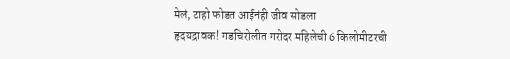मेलं, टाहो फोडत आईनंही जीव सोडला
हृदयद्रावक! गडचिरोलीत गरोदर महिलेची 6 किलोमीटरची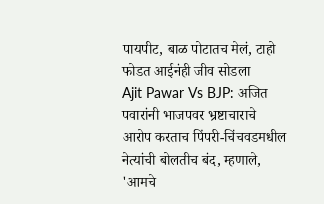पायपीट, बाळ पोटातच मेलं, टाहो फोडत आईनंही जीव सोडला
Ajit Pawar Vs BJP: अजित पवारांनी भाजपवर भ्रष्टाचाराचे आरोप करताच पिंपरी-चिंचवडमधील नेत्यांची बोलतीच बंद, म्हणाले, 'आमचे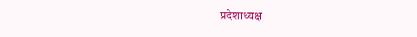प्रदेशाध्यक्ष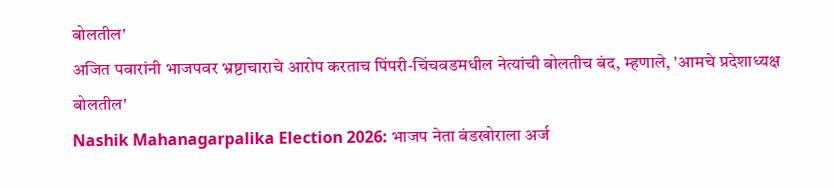बोलतील'
अजित पवारांनी भाजपवर भ्रष्टाचाराचे आरोप करताच पिंपरी-चिंचवडमधील नेत्यांची बोलतीच बंद, म्हणाले, 'आमचे प्रदेशाध्यक्ष बोलतील'
Nashik Mahanagarpalika Election 2026: भाजप नेता बंडखोराला अर्ज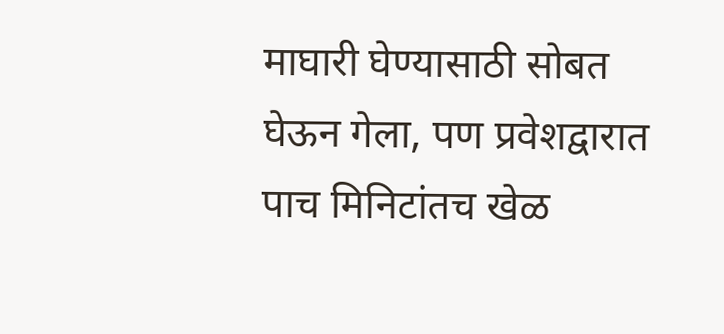माघारी घेण्यासाठी सोबत घेऊन गेला, पण प्रवेशद्वारात पाच मिनिटांतच खेळ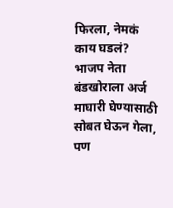फिरला, नेमकं काय घडलं?
भाजप नेता बंडखोराला अर्ज माघारी घेण्यासाठी सोबत घेऊन गेला, पण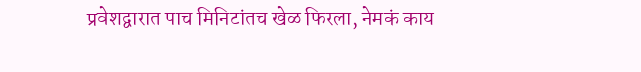प्रवेशद्वारात पाच मिनिटांतच खेळ फिरला, नेमकं काय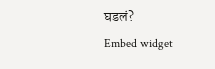घडलं?
Embed widget